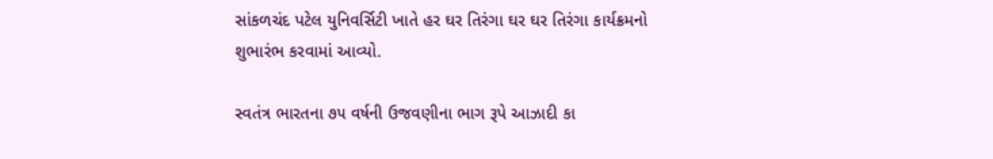સાંકળચંદ પટેલ યુનિવર્સિટી ખાતે હર ઘર તિરંગા ઘર ઘર તિરંગા કાર્યક્રમનો શુભારંભ કરવામાં આવ્યો.

સ્વતંત્ર ભારતના ૭૫ વર્ષની ઉજવણીના ભાગ રૂપે આઝાદી કા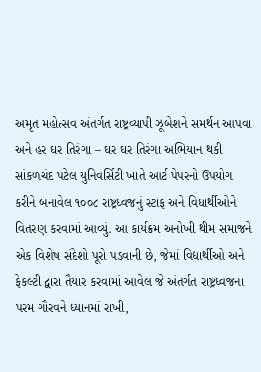અમૃત મહોત્સવ અંતર્ગત રાષ્ટ્રવ્યાપી ઝૂબેશને સમર્થન આપવા અને હર ઘર તિરંગા – ઘર ઘર તિરંગા અભિયાન થકી સાંકળચંદ પટેલ યુનિવર્સિટી ખાતે આર્ટ પેપરનો ઉપયોગ કરીને બનાવેલ ૧૦૦૮ રાષ્ટ્રધ્વજનું સ્ટાફ અને વિધાર્થીઓને વિતરણ કરવામાં આવ્યું. આ કાર્યક્રમ અનોખી થીમ સમાજને એક વિશેષ સંદેશો પૂરો પડવાની છે, જેમાં વિદ્યાર્થીઓ અને ફેકલ્ટી દ્વારા તૈયાર કરવામાં આવેલ જે અંતર્ગત રાષ્ટ્રધ્વજના પરમ ગૌરવને ધ્યાનમાં રાખી,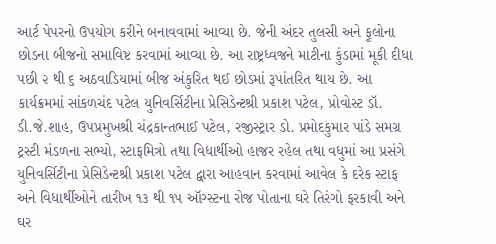આર્ટ પેપરનો ઉપયોગ કરીને બનાવવામાં આવ્યા છે. જેની અંદર તુલસી અને ફૂલોના છોડના બીજનો સમાવિષ્ટ કરવામાં આવ્યા છે. આ રાષ્ટ્રધ્વજને માટીના કુંડામાં મૂકી દીધા પછી ૨ થી ૬ અઠવાડિયામાં બીજ અંકુરિત થઈ છોડમાં રૂપાંતરિત થાય છે. આ કાર્યક્રમમાં સાંકળચંદ પટેલ યુનિવર્સિટીના પ્રેસિડેન્ટશ્રી પ્રકાશ પટેલ, પ્રોવોસ્ટ ડૉ. ડી.જે.શાહ, ઉપપ્રમુખશ્રી ચંદ્રકાન્તભાઈ પટેલ, રજીસ્ટ્રાર ડો. પ્રમોદકુમાર પાંડે સમગ્ર ટ્રસ્ટી મંડળના સભ્યો, સ્ટાફમિત્રો તથા વિધાર્થીઓ હાજર રહેલ તથા વધુમાં આ પ્રસંગે યુનિવર્સિટીના પ્રેસિડેન્ટશ્રી પ્રકાશ પટેલ દ્વારા આહવાન કરવામાં આવેલ કે દરેક સ્ટાફ અને વિધાર્થીઓને તારીખ ૧૩ થી ૧૫ ઑગ્સ્ટના રોજ પોતાના ઘરે તિરંગો ફરકાવી અને ઘર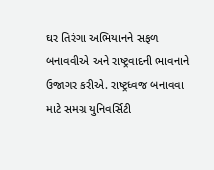ઘર તિરંગા અભિયાનને સફળ બનાવવીએ અને રાષ્ટ્રવાદની ભાવનાને ઉજાગર કરીએ. રાષ્ટ્રધ્વજ બનાવવા માટે સમગ્ર યુનિવર્સિટી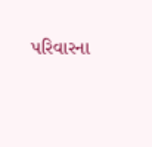પરિવારના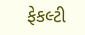ફેકલ્ટી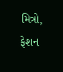મિત્રો, ફેશન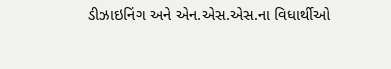ડીઝાઇનિંગ અને એન.એસ.એસ.ના વિધાર્થીઓ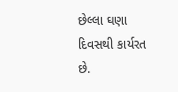છેલ્લા ઘણા દિવસથી કાર્યરત છે.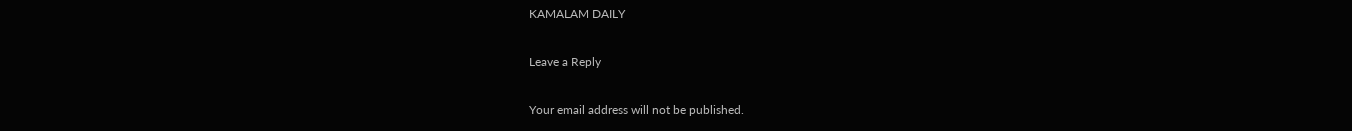KAMALAM DAILY

Leave a Reply

Your email address will not be published.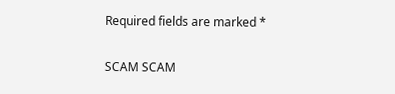Required fields are marked *

SCAM SCAM